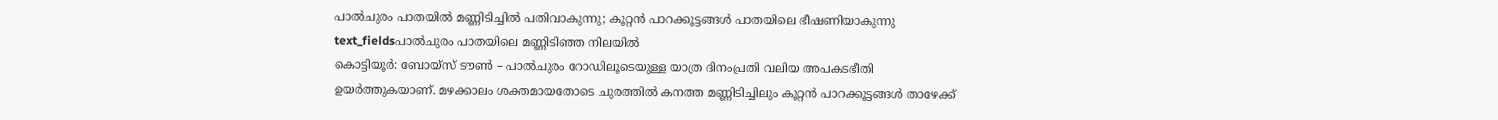പാൽചുരം പാതയിൽ മണ്ണിടിച്ചിൽ പതിവാകുന്നു; കൂറ്റൻ പാറക്കൂട്ടങ്ങൾ പാതയിലെ ഭീഷണിയാകുന്നു
text_fieldsപാൽചുരം പാതയിലെ മണ്ണിടിഞ്ഞ നിലയിൽ
കൊട്ടിയൂർ: ബോയ്സ് ടൗൺ – പാൽചുരം റോഡിലൂടെയുള്ള യാത്ര ദിനംപ്രതി വലിയ അപകടഭീതി ഉയർത്തുകയാണ്. മഴക്കാലം ശക്തമായതോടെ ചുരത്തിൽ കനത്ത മണ്ണിടിച്ചിലും കൂറ്റൻ പാറക്കൂട്ടങ്ങൾ താഴേക്ക്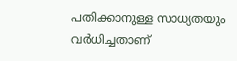പതിക്കാനുള്ള സാധ്യതയും വർധിച്ചതാണ്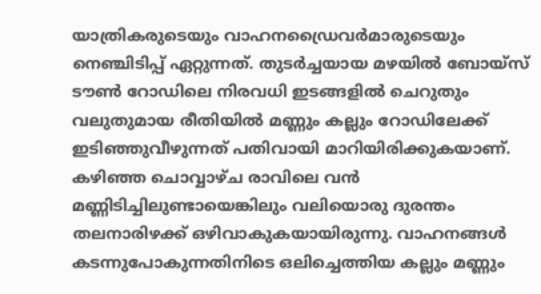യാത്രികരുടെയും വാഹനഡ്രൈവർമാരുടെയും നെഞ്ചിടിപ്പ് ഏറ്റുന്നത്. തുടർച്ചയായ മഴയിൽ ബോയ്സ് ടൗൺ റോഡിലെ നിരവധി ഇടങ്ങളിൽ ചെറുതും വലുതുമായ രീതിയിൽ മണ്ണും കല്ലും റോഡിലേക്ക് ഇടിഞ്ഞുവീഴുന്നത് പതിവായി മാറിയിരിക്കുകയാണ്.
കഴിഞ്ഞ ചൊവ്വാഴ്ച രാവിലെ വൻ മണ്ണിടിച്ചിലുണ്ടായെങ്കിലും വലിയൊരു ദുരന്തം തലനാരിഴക്ക് ഒഴിവാകുകയായിരുന്നു. വാഹനങ്ങൾ കടന്നുപോകുന്നതിനിടെ ഒലിച്ചെത്തിയ കല്ലും മണ്ണും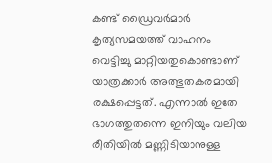കണ്ട് ഡ്രൈവർമാർ കൃത്യസമയത്ത് വാഹനം വെട്ടിച്ചു മാറ്റിയതുകൊണ്ടാണ് യാത്രക്കാർ അത്ഭുതകരമായി രക്ഷപ്പെട്ടത്. എന്നാൽ ഇതേ ഭാഗത്തുതന്നെ ഇനിയും വലിയ രീതിയിൽ മണ്ണിടിയാനുള്ള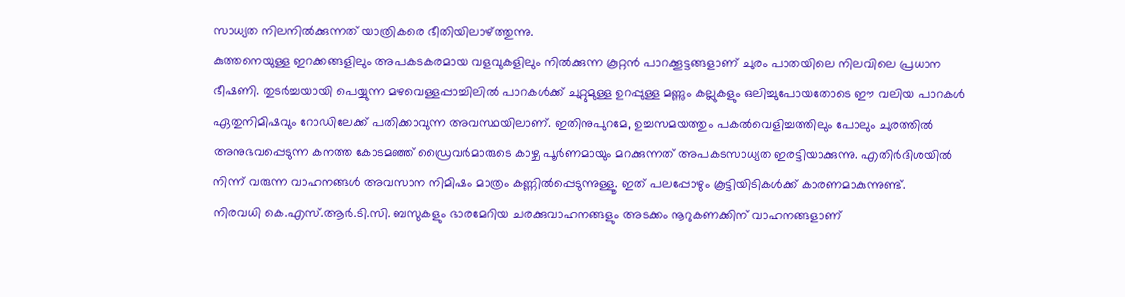സാധ്യത നിലനിൽക്കുന്നത് യാത്രികരെ ഭീതിയിലാഴ്ത്തുന്നു.
കുത്തനെയുള്ള ഇറക്കങ്ങളിലും അപകടകരമായ വളവുകളിലും നിൽക്കുന്ന കൂറ്റൻ പാറക്കൂട്ടങ്ങളാണ് ചുരം പാതയിലെ നിലവിലെ പ്രധാന ഭീഷണി. തുടർച്ചയായി പെയ്യുന്ന മഴവെള്ളപ്പാച്ചിലിൽ പാറകൾക്ക് ചുറ്റുമുള്ള ഉറപ്പുള്ള മണ്ണും കല്ലുകളും ഒലിച്ചുപോയതോടെ ഈ വലിയ പാറകൾ ഏതുനിമിഷവും റോഡിലേക്ക് പതിക്കാവുന്ന അവസ്ഥയിലാണ്. ഇതിനുപുറമേ, ഉച്ചസമയത്തും പകൽവെളിച്ചത്തിലും പോലും ചുരത്തിൽ അനുഭവപ്പെടുന്ന കനത്ത കോടമഞ്ഞ് ഡ്രൈവർമാരുടെ കാഴ്ച പൂർണമായും മറക്കുന്നത് അപകടസാധ്യത ഇരട്ടിയാക്കുന്നു. എതിർദിശയിൽ നിന്ന് വരുന്ന വാഹനങ്ങൾ അവസാന നിമിഷം മാത്രം കണ്ണിൽപ്പെടുന്നുള്ളൂ. ഇത് പലപ്പോഴും കൂട്ടിയിടികൾക്ക് കാരണമാകുന്നുണ്ട്.
നിരവധി കെ.എസ്.ആർ.ടി.സി. ബസുകളും ഭാരമേറിയ ചരക്കുവാഹനങ്ങളും അടക്കം നൂറുകണക്കിന് വാഹനങ്ങളാണ്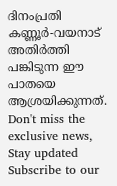ദിനംപ്രതി കണ്ണൂർ-വയനാട് അതിർത്തി പങ്കിടുന്ന ഈ പാതയെ ആശ്രയിക്കുന്നത്.
Don't miss the exclusive news, Stay updated
Subscribe to our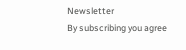Newsletter
By subscribing you agree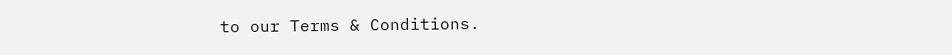to our Terms & Conditions.